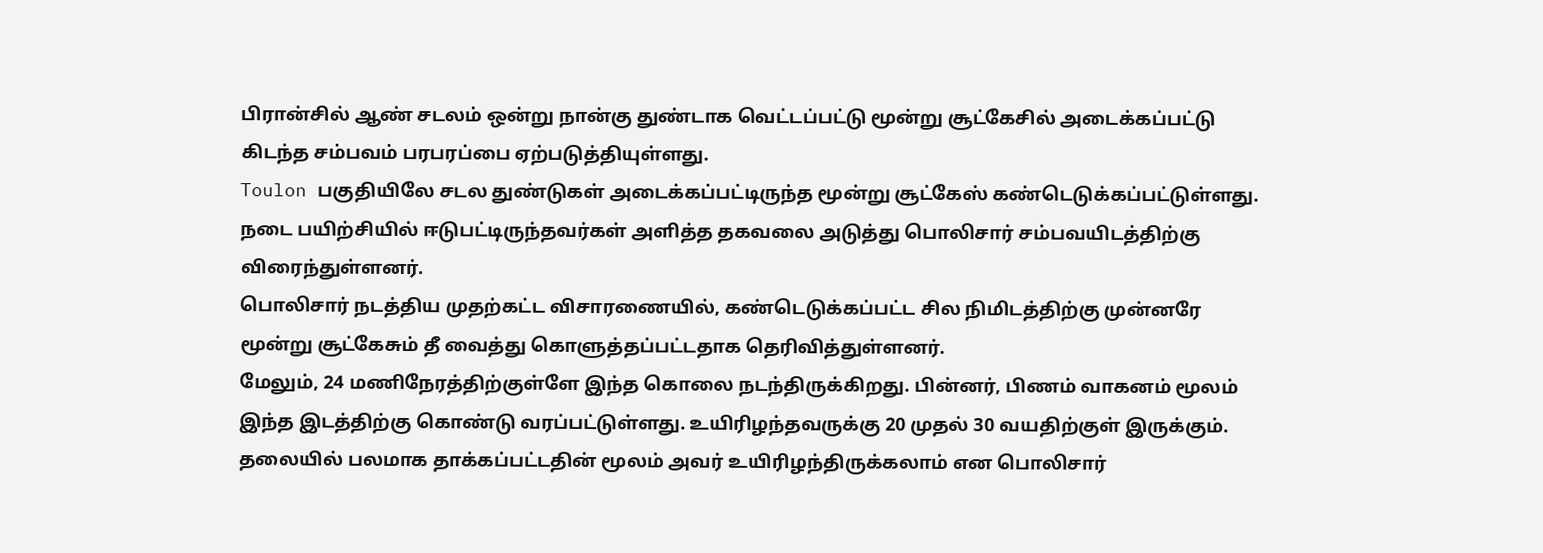பிரான்சில் ஆண் சடலம் ஒன்று நான்கு துண்டாக வெட்டப்பட்டு மூன்று சூட்கேசில் அடைக்கப்பட்டு கிடந்த சம்பவம் பரபரப்பை ஏற்படுத்தியுள்ளது.
Toulon பகுதியிலே சடல துண்டுகள் அடைக்கப்பட்டிருந்த மூன்று சூட்கேஸ் கண்டெடுக்கப்பட்டுள்ளது. நடை பயிற்சியில் ஈடுபட்டிருந்தவர்கள் அளித்த தகவலை அடுத்து பொலிசார் சம்பவயிடத்திற்கு விரைந்துள்ளனர்.
பொலிசார் நடத்திய முதற்கட்ட விசாரணையில், கண்டெடுக்கப்பட்ட சில நிமிடத்திற்கு முன்னரே மூன்று சூட்கேசும் தீ வைத்து கொளுத்தப்பட்டதாக தெரிவித்துள்ளனர்.
மேலும், 24 மணிநேரத்திற்குள்ளே இந்த கொலை நடந்திருக்கிறது. பின்னர், பிணம் வாகனம் மூலம் இந்த இடத்திற்கு கொண்டு வரப்பட்டுள்ளது. உயிரிழந்தவருக்கு 20 முதல் 30 வயதிற்குள் இருக்கும்.
தலையில் பலமாக தாக்கப்பட்டதின் மூலம் அவர் உயிரிழந்திருக்கலாம் என பொலிசார்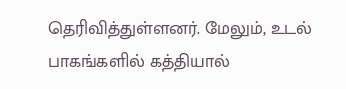தெரிவித்துள்ளனர். மேலும், உடல் பாகங்களில் கத்தியால்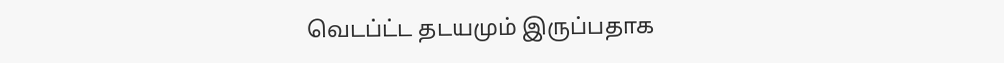வெடப்ட்ட தடயமும் இருப்பதாக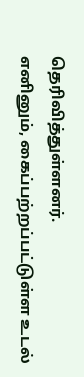தெரிவித்துள்ளனர்.
எனினும், கைப்பற்றப்பட்டுள்ள உடல்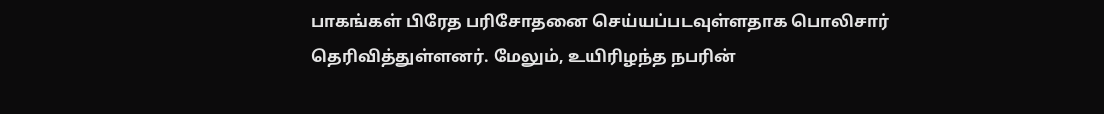பாகங்கள் பிரேத பரிசோதனை செய்யப்படவுள்ளதாக பொலிசார் தெரிவித்துள்ளனர். மேலும், உயிரிழந்த நபரின்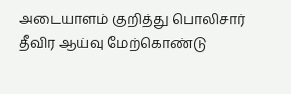அடையாளம் குறித்து பொலிசார் தீவிர ஆய்வு மேற்கொண்டு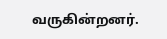வருகின்றனர்.